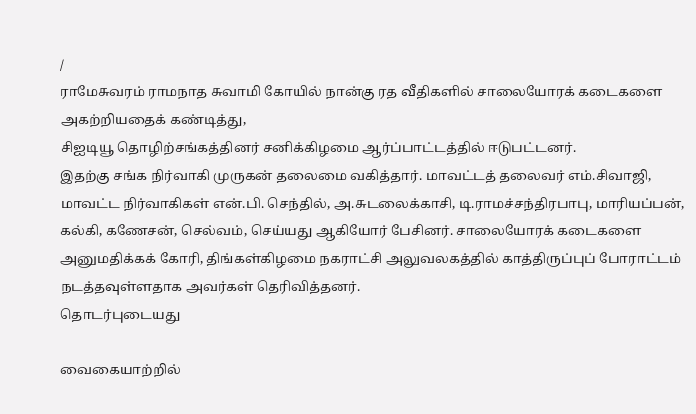/
ராமேசுவரம் ராமநாத சுவாமி கோயில் நான்கு ரத வீதிகளில் சாலையோரக் கடைகளை அகற்றியதைக் கண்டித்து,
சிஐடியூ தொழிற்சங்கத்தினர் சனிக்கிழமை ஆர்ப்பாட்டத்தில் ஈடுபட்டனர்.
இதற்கு சங்க நிர்வாகி முருகன் தலைமை வகித்தார். மாவட்டத் தலைவர் எம்.சிவாஜி, மாவட்ட நிர்வாகிகள் என்.பி. செந்தில், அ.சுடலைக்காசி, டி.ராமச்சந்திரபாபு, மாரியப்பன், கல்கி, கணேசன், செல்வம், செய்யது ஆகியோர் பேசினர். சாலையோரக் கடைகளை அனுமதிக்கக் கோரி, திங்கள்கிழமை நகராட்சி அலுவலகத்தில் காத்திருப்புப் போராட்டம் நடத்தவுள்ளதாக அவர்கள் தெரிவித்தனர்.
தொடர்புடையது

வைகையாற்றில்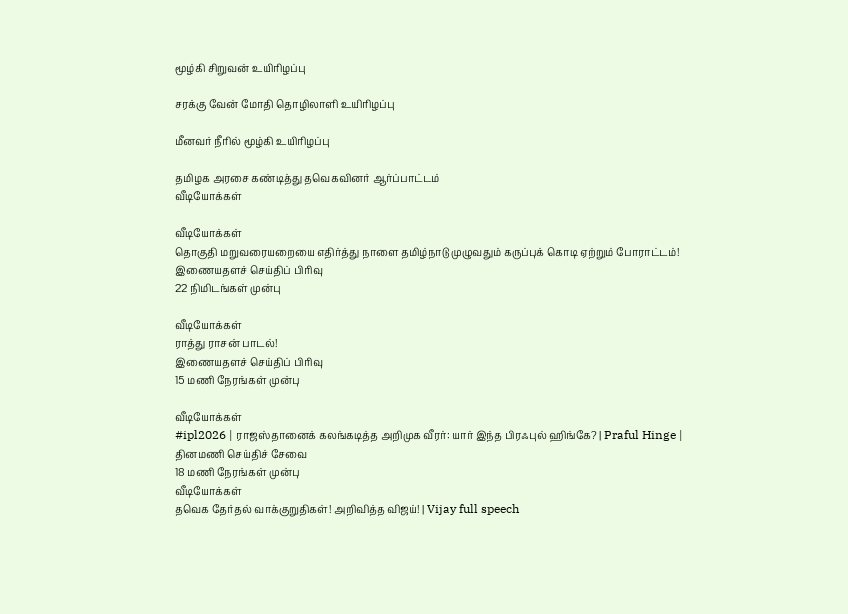மூழ்கி சிறுவன் உயிரிழப்பு

சரக்கு வேன் மோதி தொழிலாளி உயிரிழப்பு

மீனவர் நீரில் மூழ்கி உயிரிழப்பு

தமிழக அரசை கண்டித்து தவெகவினர் ஆர்ப்பாட்டம்
வீடியோக்கள்

வீடியோக்கள்
தொகுதி மறுவரையறையை எதிர்த்து நாளை தமிழ்நாடு முழுவதும் கருப்புக் கொடி ஏற்றும் போராட்டம்!
இணையதளச் செய்திப் பிரிவு
22 நிமிடங்கள் முன்பு

வீடியோக்கள்
ராத்து ராசன் பாடல்!
இணையதளச் செய்திப் பிரிவு
15 மணி நேரங்கள் முன்பு

வீடியோக்கள்
#ipl2026 | ராஜஸ்தானைக் கலங்கடித்த அறிமுக வீரர்: யார் இந்த பிரஃபுல் ஹிங்கே? | Praful Hinge |
தினமணி செய்திச் சேவை
18 மணி நேரங்கள் முன்பு
வீடியோக்கள்
தவெக தேர்தல் வாக்குறுதிகள்! அறிவித்த விஜய்! | Vijay full speech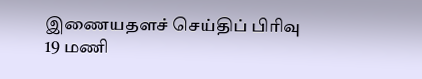இணையதளச் செய்திப் பிரிவு
19 மணி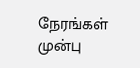நேரங்கள் முன்பு